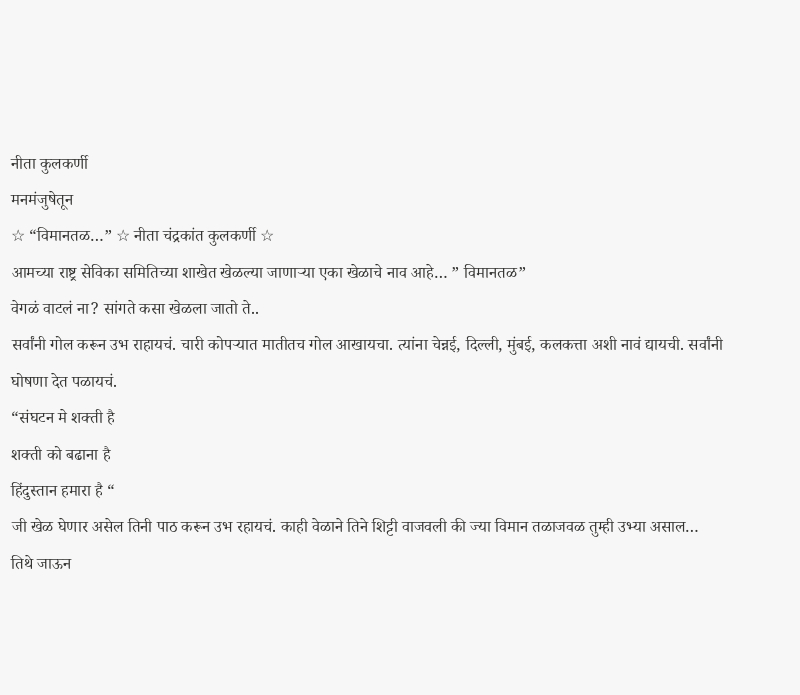नीता कुलकर्णी
मनमंजुषेतून
☆ “विमानतळ…” ☆ नीता चंद्रकांत कुलकर्णी ☆
आमच्या राष्ट्र सेविका समितिच्या शाखेत खेळल्या जाणाऱ्या एका खेळाचे नाव आहे… ” विमानतळ”
वेगळं वाटलं ना? सांगते कसा खेळला जातो ते..
सर्वांनी गोल करून उभ राहायचं. चारी कोपऱ्यात मातीतच गोल आखायचा. त्यांना चेन्नई, दिल्ली, मुंबई, कलकत्ता अशी नावं द्यायची. सर्वांनी घोषणा देत पळायचं.
“संघटन मे शक्ती है
शक्ती को बढाना है
हिंदुस्तान हमारा है “
जी खेळ घेणार असेल तिनी पाठ करून उभ रहायचं. काही वेळाने तिने शिट्टी वाजवली की ज्या विमान तळाजवळ तुम्ही उभ्या असाल… तिथे जाऊन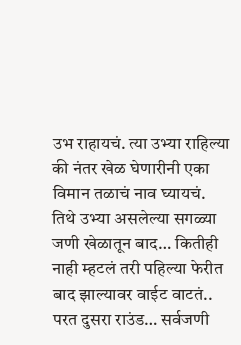उभ राहायचं. त्या उभ्या राहिल्या की नंतर खेळ घेणारीनी एका विमान तळाचं नाव घ्यायचं.
तिथे उभ्या असलेल्या सगळ्या जणी खेळातून बाद… कितीही नाही म्हटलं तरी पहिल्या फेरीत बाद झाल्यावर वाईट वाटतं..
परत दुसरा राउंड… सर्वजणी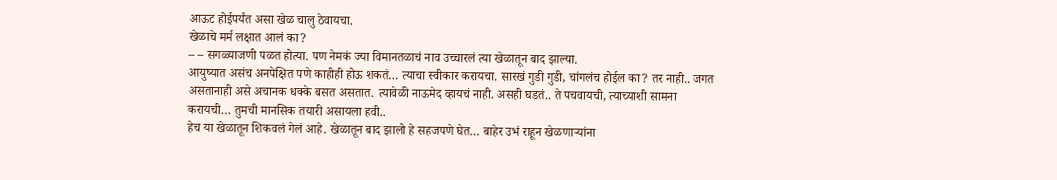आऊट होईपर्यंत असा खेळ चालु ठेवायचा.
खेळाचे मर्म लक्षात आलं का?
– – सगळ्याजणी पळत होत्या. पण नेमकं ज्या विमानतळाचं नाव उच्चारलं त्या खेळातून बाद झाल्या.
आयुष्यात असंच अनपेक्षित पणे काहीही होऊ शकतं… त्याचा स्वीकार करायचा. सारखं गुडी गुडी, चांगलंच होईल का? तर नाही.. जगत असतानाही असे अचानक धक्के बसत असतात. त्यावेळी नाऊमेद व्हायचं नाही. असही घडतं.. ते पचवायची, त्याच्याशी सामना करायची… तुमची मानसिक तयारी असायला हवी..
हेच या खेळातून शिकवलं गेलं आहे. खेळातून बाद झालो हे सहजपणे घेत… बाहेर उभं राहून खेळणाऱ्यांना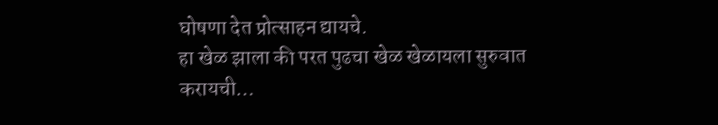घोषणा देत प्रोत्साहन द्यायचे.
हा खेळ झाला की परत पुढचा खेळ खेळायला सुरुवात करायची…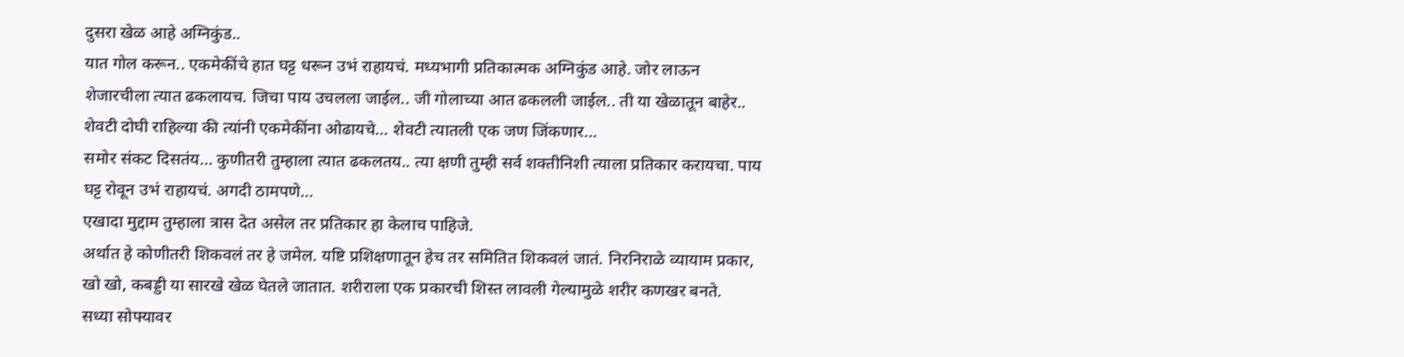दुसरा खेळ आहे अग्निकुंड..
यात गोल करून.. एकमेकींचे हात घट्ट धरून उभं राहायचं. मध्यभागी प्रतिकात्मक अग्निकुंड आहे. जोर लाऊन शेजारचीला त्यात ढकलायच. जिचा पाय उचलला जाईल.. जी गोलाच्या आत ढकलली जाईल.. ती या खेळातून बाहेर.. शेवटी दोघी राहिल्या की त्यांनी एकमेकींना ओढायचे… शेवटी त्यातली एक जण जिंकणार…
समोर संकट दिसतंय… कुणीतरी तुम्हाला त्यात ढकलतय.. त्या क्षणी तुम्ही सर्व शक्तीनिशी त्याला प्रतिकार करायचा. पाय घट्ट रोवून उभं राहायचं. अगदी ठामपणे…
एखादा मुद्दाम तुम्हाला त्रास देत असेल तर प्रतिकार हा केलाच पाहिजे.
अर्थात हे कोणीतरी शिकवलं तर हे जमेल. यष्टि प्रशिक्षणातून हेच तर समितित शिकवलं जातं. निरनिराळे व्यायाम प्रकार, खो खो, कबड्डी या सारखे खेळ घेतले जातात. शरीराला एक प्रकारची शिस्त लावली गेल्यामुळे शरीर कणखर बनते.
सध्या सोफ्यावर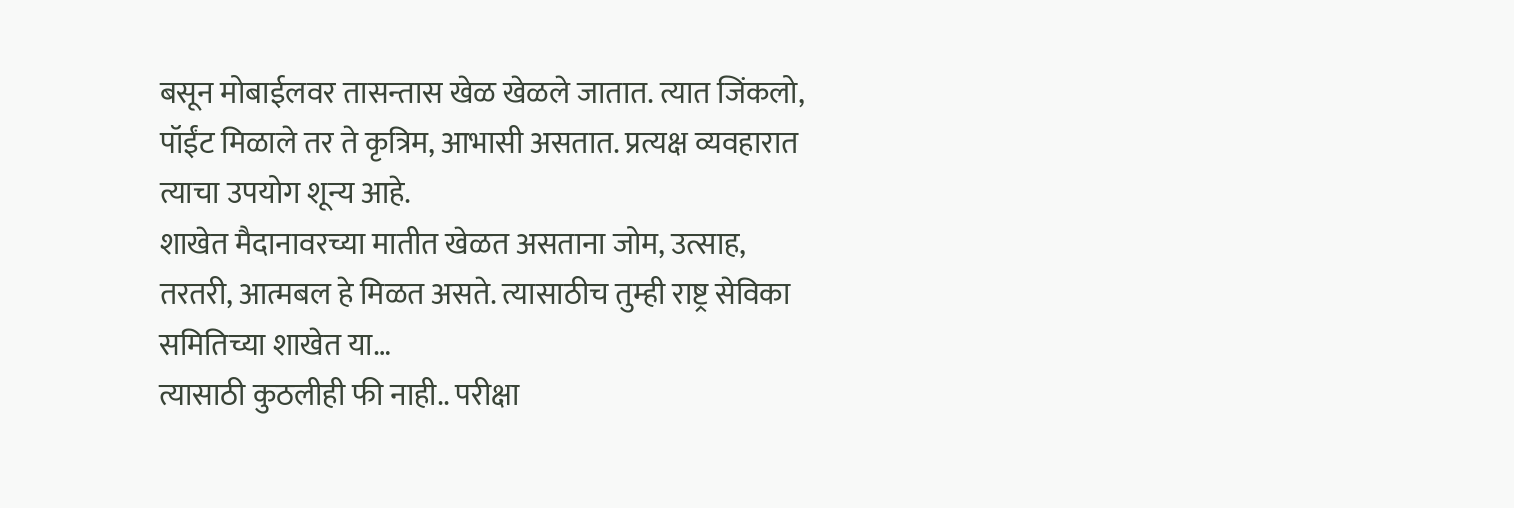बसून मोबाईलवर तासन्तास खेळ खेळले जातात. त्यात जिंकलो, पॉईंट मिळाले तर ते कृत्रिम, आभासी असतात. प्रत्यक्ष व्यवहारात त्याचा उपयोग शून्य आहे.
शाखेत मैदानावरच्या मातीत खेळत असताना जोम, उत्साह, तरतरी, आत्मबल हे मिळत असते. त्यासाठीच तुम्ही राष्ट्र सेविका समितिच्या शाखेत या…
त्यासाठी कुठलीही फी नाही.. परीक्षा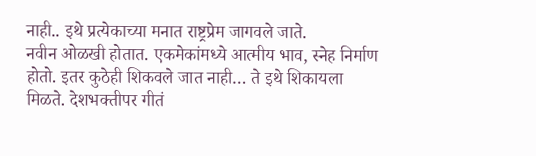नाही.. इथे प्रत्येकाच्या मनात राष्ट्रप्रेम जागवले जाते.
नवीन ओळखी होतात. एकमेकांमध्ये आत्मीय भाव, स्नेह निर्माण होतो. इतर कुठेही शिकवले जात नाही… ते इथे शिकायला मिळते. देशभक्तीपर गीतं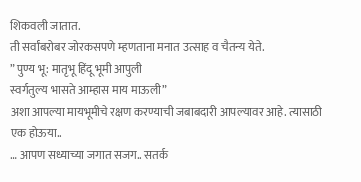शिकवली जातात.
ती सर्वांबरोबर जोरकसपणे म्हणताना मनात उत्साह व चैतन्य येते.
” पुण्य भू: मातृभू हिंदू भूमी आपुली
स्वर्गतुल्य भासते आम्हास माय माऊली”
अशा आपल्या मायभूमीचे रक्षण करण्याची जबाबदारी आपल्यावर आहे. त्यासाठी एक होऊया..
… आपण सध्याच्या जगात सजग.. सतर्क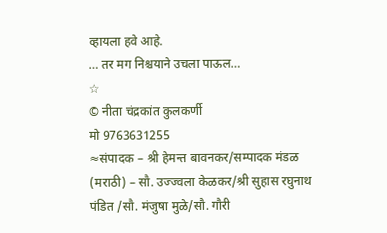व्हायला हवे आहे.
… तर मग निश्चयाने उचला पाऊल…
☆
© नीता चंद्रकांत कुलकर्णी
मो 9763631255
≈संपादक – श्री हेमन्त बावनकर/सम्पादक मंडळ (मराठी) – सौ. उज्ज्वला केळकर/श्री सुहास रघुनाथ पंडित /सौ. मंजुषा मुळे/सौ. गौरी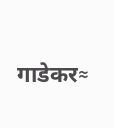गाडेकर≈